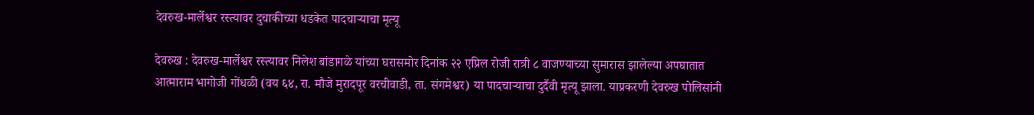देवरुख-मार्लेश्वर रस्त्यावर दुचाकीच्या धडकेत पादचाऱ्याचा मृत्यू

देवरुख : देवरुख-मार्लेश्वर रस्त्यावर निलेश बांडागळे यांच्या घरासमोर दिनांक २२ एप्रिल रोजी रात्री ८ वाजण्याच्या सुमारास झालेल्या अपघातात आत्माराम भागोजी गोंधळी (वय ६४, रा. मौजे मुरादपूर वरचीवाडी, ता. संगमेश्वर) या पादचाऱ्याचा दुर्दैवी मृत्यू झाला. याप्रकरणी देवरुख पोलिसांनी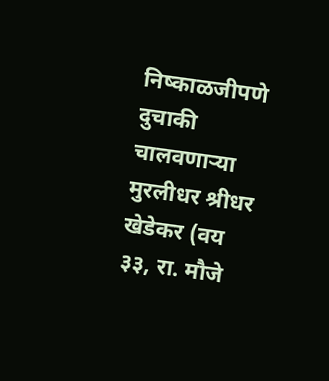निष्काळजीपणे दुचाकी चालवणाऱ्या मुरलीधर श्रीधर खेडेकर (वय ३३, रा. मौजे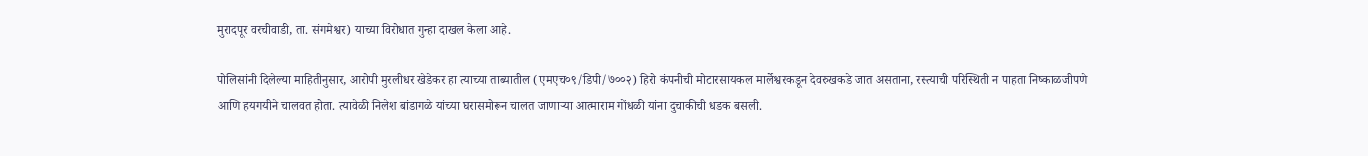मुरादपूर वरचीवाडी, ता. संगमेश्वर) याच्या विरोधात गुन्हा दाखल केला आहे.

पोलिसांनी दिलेल्या माहितीनुसार, आरोपी मुरलीधर खेडेकर हा त्याच्या ताब्यातील (एमएच०९/डिपी/७००२) हिरो कंपनीची मोटारसायकल मार्लेश्वरकडून देवरुखकडे जात असताना, रस्त्याची परिस्थिती न पाहता निष्काळजीपणे आणि हयगयीने चालवत होता. त्यावेळी निलेश बांडागळे यांच्या घरासमोरून चालत जाणाऱ्या आत्माराम गोंधळी यांना दुचाकीची धडक बसली.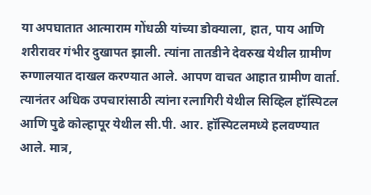या अपघातात आत्माराम गोंधळी यांच्या डोक्याला, हात, पाय आणि शरीरावर गंभीर दुखापत झाली. त्यांना तातडीने देवरुख येथील ग्रामीण रुग्णालयात दाखल करण्यात आले. आपण वाचत आहात ग्रामीण वार्ता. त्यानंतर अधिक उपचारांसाठी त्यांना रत्नागिरी येथील सिव्हिल हॉस्पिटल आणि पुढे कोल्हापूर येथील सी.पी. आर. हॉस्पिटलमध्ये हलवण्यात आले. मात्र,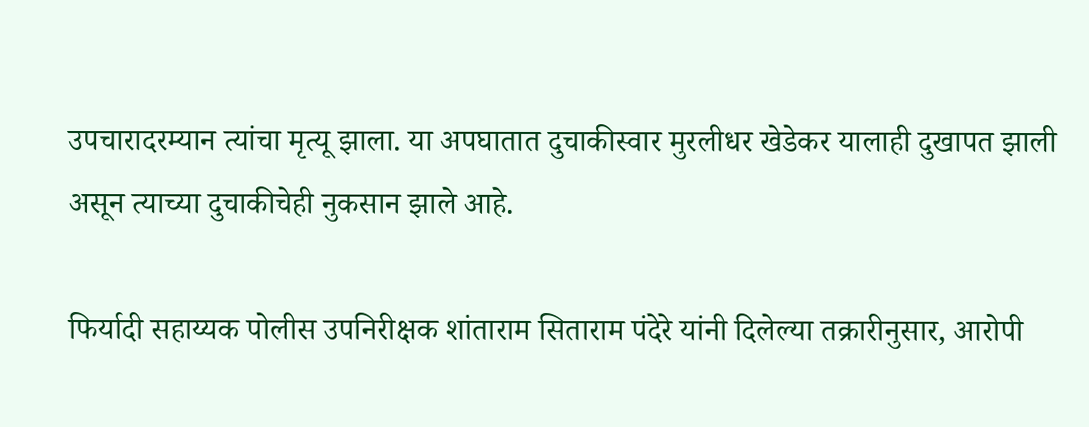उपचारादरम्यान त्यांचा मृत्यू झाला. या अपघातात दुचाकीस्वार मुरलीधर खेडेकर यालाही दुखापत झाली असून त्याच्या दुचाकीचेही नुकसान झाले आहे.

फिर्यादी सहाय्यक पोलीस उपनिरीक्षक शांताराम सिताराम पंदेरे यांनी दिलेल्या तक्रारीनुसार, आरोपी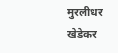मुरलीधर खेडेकर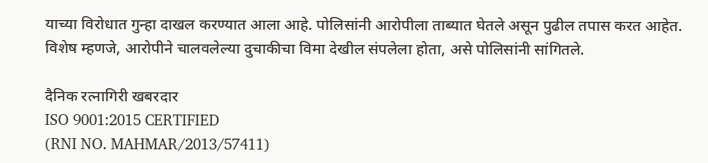याच्या विरोधात गुन्हा दाखल करण्यात आला आहे. पोलिसांनी आरोपीला ताब्यात घेतले असून पुढील तपास करत आहेत. विशेष म्हणजे, आरोपीने चालवलेल्या दुचाकीचा विमा देखील संपलेला होता, असे पोलिसांनी सांगितले.

दैनिक रत्नागिरी खबरदार
ISO 9001:2015 CERTIFIED
(RNI NO. MAHMAR/2013/57411)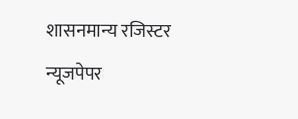शासनमान्य रजिस्टर न्यूजपेपर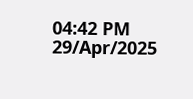04:42 PM 29/Apr/2025